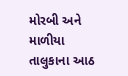મોરબી અને માળીયા તાલુકાના આઠ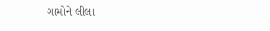ગામોને લીલા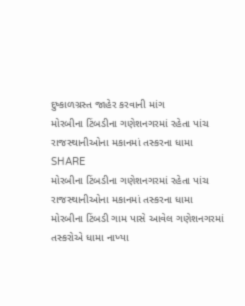દુષ્કાળગ્રસ્ત જાહેર કરવાની માંગ
મોરબીના ટિંબડીના ગણેશનગરમાં રહેતા પાંચ રાજસ્થાનીઓના મકાનમાં તસ્કરના ધામા
SHARE
મોરબીના ટિંબડીના ગણેશનગરમાં રહેતા પાંચ રાજસ્થાનીઓના મકાનમાં તસ્કરના ધામા
મોરબીના ટિંબડી ગામ પાસે આવેલ ગણેશનગરમાં તસ્કરોએ ધામા નાખ્યા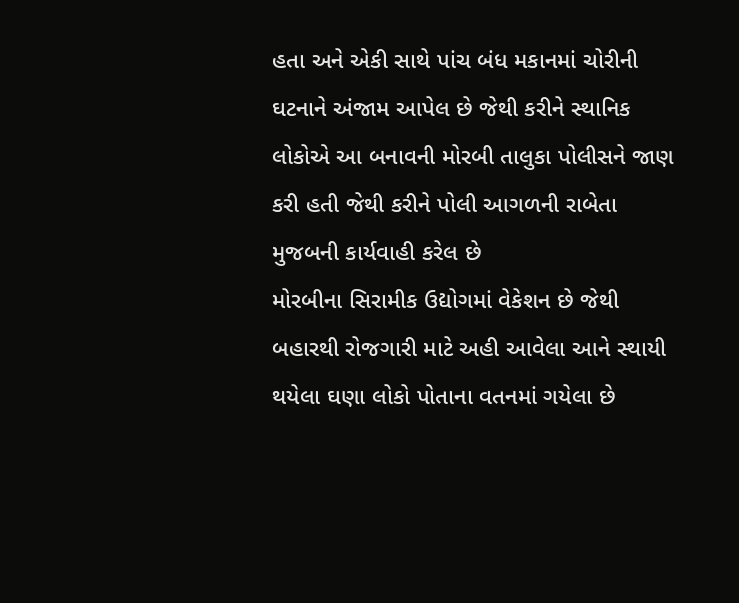હતા અને એકી સાથે પાંચ બંધ મકાનમાં ચોરીની ઘટનાને અંજામ આપેલ છે જેથી કરીને સ્થાનિક લોકોએ આ બનાવની મોરબી તાલુકા પોલીસને જાણ કરી હતી જેથી કરીને પોલી આગળની રાબેતા મુજબની કાર્યવાહી કરેલ છે
મોરબીના સિરામીક ઉદ્યોગમાં વેકેશન છે જેથી બહારથી રોજગારી માટે અહી આવેલા આને સ્થાયી થયેલા ઘણા લોકો પોતાના વતનમાં ગયેલા છે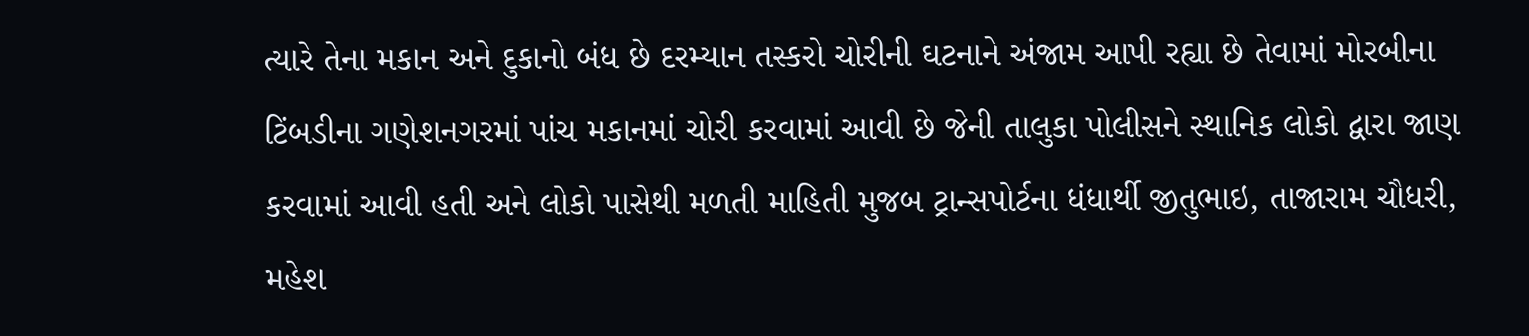ત્યારે તેના મકાન અને દુકાનો બંધ છે દરમ્યાન તસ્કરો ચોરીની ઘટનાને અંજામ આપી રહ્યા છે તેવામાં મોરબીના ટિંબડીના ગણેશનગરમાં પાંચ મકાનમાં ચોરી કરવામાં આવી છે જેની તાલુકા પોલીસને સ્થાનિક લોકો દ્વારા જાણ કરવામાં આવી હતી અને લોકો પાસેથી મળતી માહિતી મુજબ ટ્રાન્સપોર્ટના ધંધાર્થી જીતુભાઇ, તાજારામ ચૌધરી, મહેશ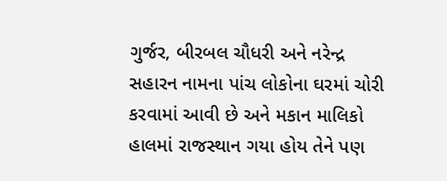ગુર્જર, બીરબલ ચૌધરી અને નરેન્દ્ર સહારન નામના પાંચ લોકોના ઘરમાં ચોરી કરવામાં આવી છે અને મકાન માલિકો હાલમાં રાજસ્થાન ગયા હોય તેને પણ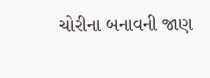ચોરીના બનાવની જાણ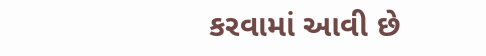કરવામાં આવી છે